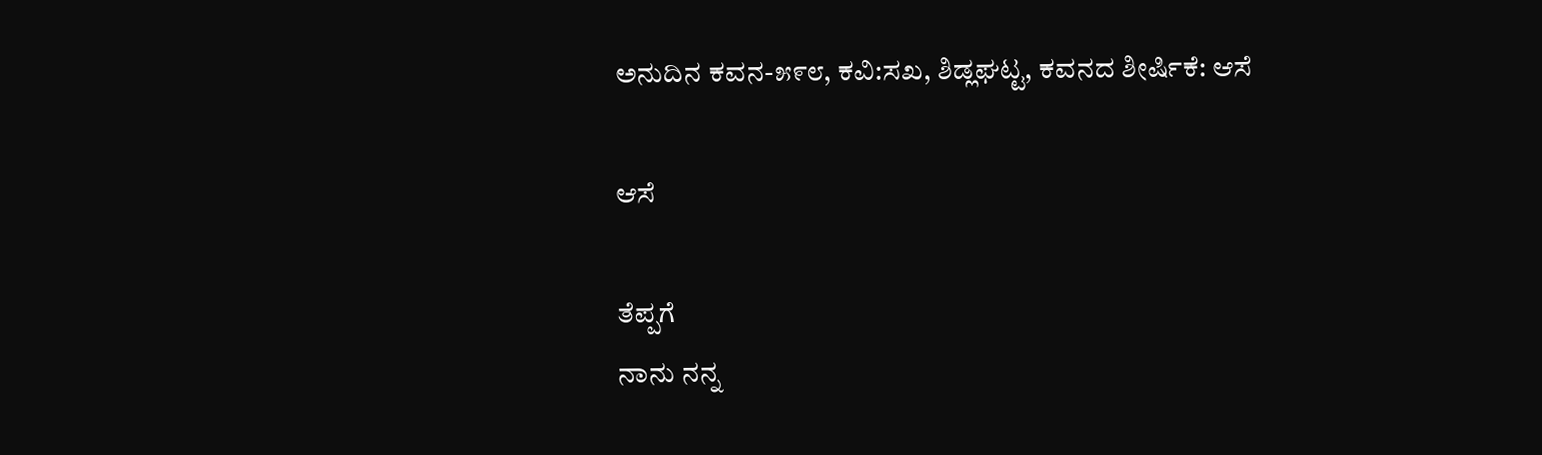ಅನುದಿನ ಕವನ-೫೯೮, ಕವಿ:ಸಖ, ಶಿಡ್ಲಘಟ್ಟ, ಕವನದ ಶೀರ್ಷಿಕೆ: ಆಸೆ

ಆಸೆ

ತೆಪ್ಪಗೆ
ನಾನು ನನ್ನ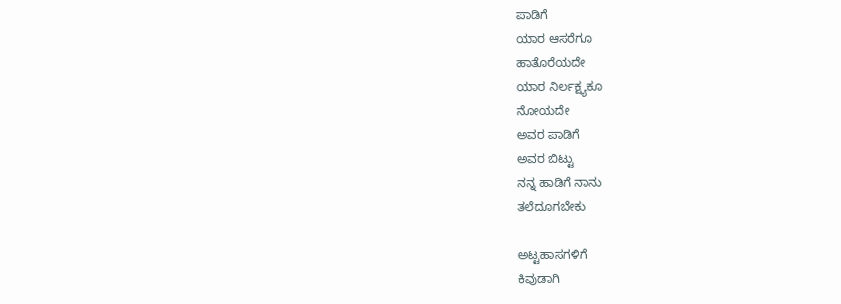ಪಾಡಿಗೆ
ಯಾರ ಆಸರೆಗೂ
ಹಾತೊರೆಯದೇ
ಯಾರ ನಿರ್ಲಕ್ಷ್ಯಕೂ
ನೋಯದೇ
ಅವರ ಪಾಡಿಗೆ
ಅವರ ಬಿಟ್ಟು
ನನ್ನ ಹಾಡಿಗೆ ನಾನು
ತಲೆದೂಗಬೇಕು

ಅಟ್ಟಹಾಸಗಳಿಗೆ
ಕಿವುಡಾಗಿ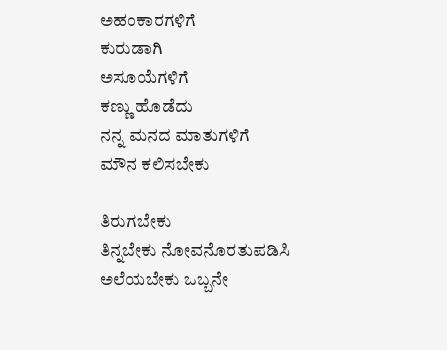ಅಹಂಕಾರಗಳಿಗೆ
ಕುರುಡಾಗಿ
ಅಸೂಯೆಗಳಿಗೆ
ಕಣ್ಣು ಹೊಡೆದು
ನನ್ನ ಮನದ ಮಾತುಗಳಿಗೆ
ಮೌನ ಕಲಿಸಬೇಕು

ತಿರುಗಬೇಕು
ತಿನ್ನಬೇಕು ನೋವನೊರತುಪಡಿಸಿ
ಅಲೆಯಬೇಕು ಒಬ್ಬನೇ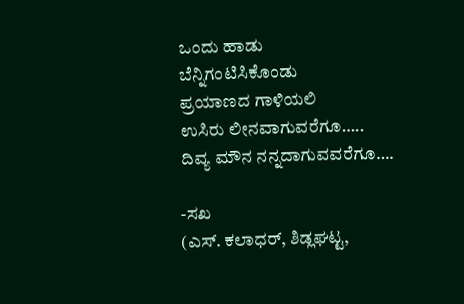ಒಂದು ಹಾಡು
ಬೆನ್ನಿಗಂಟಿಸಿಕೊಂಡು
ಪ್ರಯಾಣದ ಗಾಳಿಯಲಿ
ಉಸಿರು ಲೀನವಾಗುವರೆಗೂ…..
ದಿವ್ಯ ಮೌನ ನನ್ನದಾಗುವವರೆಗೂ….

-ಸಖ
(ಎಸ್. ಕಲಾಧರ್, ಶಿಡ್ಲಘಟ್ಟ,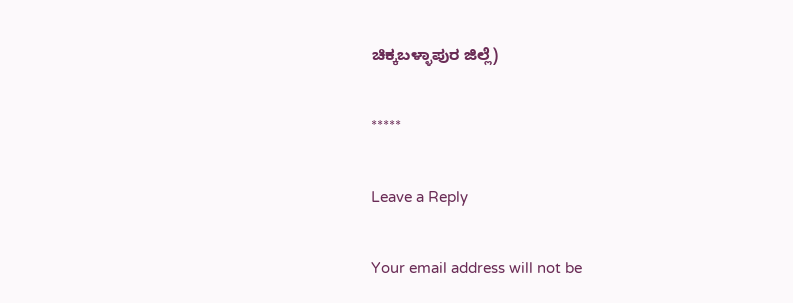ಚಿಕ್ಕಬಳ್ಳಾಪುರ ಜಿಲ್ಲೆ)

*****

Leave a Reply

Your email address will not be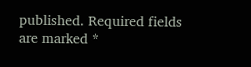published. Required fields are marked *